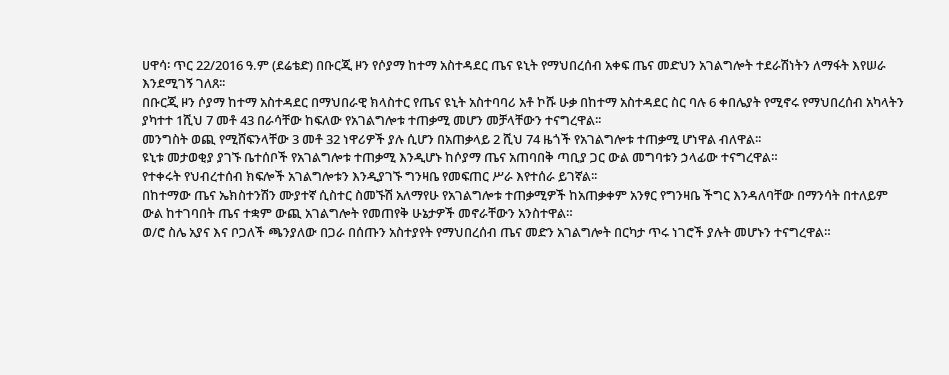ሀዋሳ፡ ጥር 22/2016 ዓ.ም (ደሬቴድ) በቡርጂ ዞን የሶያማ ከተማ አስተዳደር ጤና ዩኒት የማህበረሰብ አቀፍ ጤና መድህን አገልግሎት ተደራሽነትን ለማፋት እየሠራ እንደሚገኝ ገለጸ፡፡
በቡርጂ ዞን ሶያማ ከተማ አስተዳደር በማህበራዊ ክላስተር የጤና ዩኒት አስተባባሪ አቶ ኮሹ ሁቃ በከተማ አስተዳደር ስር ባሉ 6 ቀበሌያት የሚኖሩ የማህበረሰብ አካላትን ያካተተ 1ሺህ 7 መቶ 43 በራሳቸው ከፍለው የአገልግሎቱ ተጠቃሚ መሆን መቻላቸውን ተናግረዋል፡፡
መንግስት ወጪ የሚሸፍንላቸው 3 መቶ 32 ነዋሪዎች ያሉ ሲሆን በአጠቃላይ 2 ሺህ 74 ዜጎች የአገልግሎቱ ተጠቃሚ ሆነዋል ብለዋል፡፡
ዩኒቱ መታወቂያ ያገኙ ቤተሰቦች የአገልግሎቱ ተጠቃሚ እንዲሆኑ ከሶያማ ጤና አጠባበቅ ጣቢያ ጋር ውል መግባቱን ኃላፊው ተናግረዋል።
የተቀሩት የህብረተሰብ ክፍሎች አገልግሎቱን እንዲያገኙ ግንዛቤ የመፍጠር ሥራ እየተሰራ ይገኛል፡፡
በከተማው ጤና ኤክስተንሽን ሙያተኛ ሲስተር ስመኙሽ አለማየሁ የአገልግሎቱ ተጠቃሚዎች ከአጠቃቀም አንፃር የግንዛቤ ችግር እንዳለባቸው በማንሳት በተለይም ውል ከተገባበት ጤና ተቋም ውጪ አገልግሎት የመጠየቅ ሁኔታዎች መኖራቸውን አንስተዋል።
ወ/ሮ ስሌ አያና እና ቦጋለች ጫንያለው በጋራ በሰጡን አስተያየት የማህበረሰብ ጤና መድን አገልግሎት በርካታ ጥሩ ነገሮች ያሉት መሆኑን ተናግረዋል።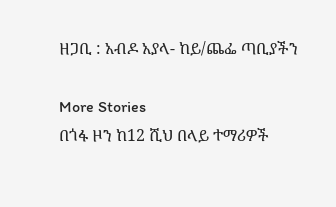ዘጋቢ : አብዶ አያላ- ከይ/ጨፌ ጣቢያችን

More Stories
በጎፋ ዞን ከ12 ሺህ በላይ ተማሪዎች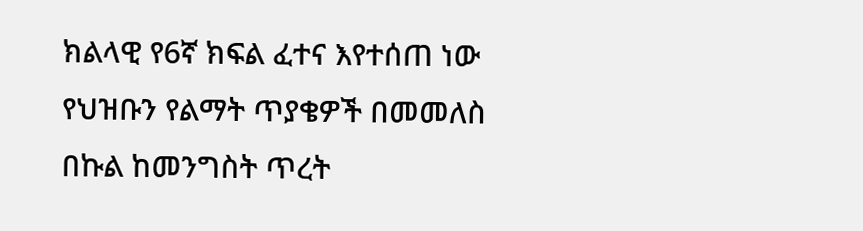ክልላዊ የ6ኛ ክፍል ፈተና እየተሰጠ ነው
የህዝቡን የልማት ጥያቄዎች በመመለስ በኩል ከመንግስት ጥረት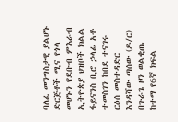ባለፈ መንግስታዊ ያልሆኑ ድርጅቶች ሚና የጎላ መሆኑን የደቡብ ምእራብ ኢትዮጵያ ህዝቦች ክልል ፋይናንስ ቢሮ ኃላፊ አቶ ተመስገን ከበደ ተናገሩ
ርዕሰ መስተዳድር እንዳሻው ጣሰው (ዶ/ር) በጉራጌ ዞን ወልቂጤ ከተማ የ6ኛ ክፍል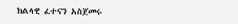ክልላዊ ፈተናን አስጀመሩ